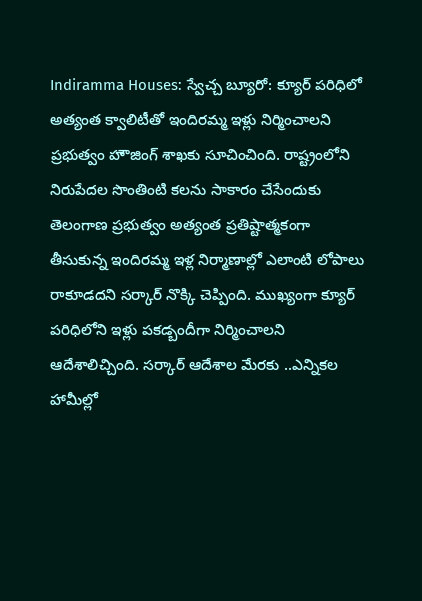Indiramma Houses: స్వేచ్చ బ్యూరో: క్యూర్ పరిధిలో అత్యంత క్వాలిటీతో ఇందిరమ్మ ఇళ్లు నిర్మించాలని ప్రభుత్వం హౌజింగ్ శాఖకు సూచించింది. రాష్ట్రంలోని నిరుపేదల సొంతింటి కలను సాకారం చేసేందుకు తెలంగాణ ప్రభుత్వం అత్యంత ప్రతిష్టాత్మకంగా తీసుకున్న ఇందిరమ్మ ఇళ్ల నిర్మాణాల్లో ఎలాంటి లోపాలు రాకూడదని సర్కార్ నొక్కి చెప్పింది. ముఖ్యంగా క్యూర్ పరిధిలోని ఇళ్లు పకడ్బందీగా నిర్మించాలని ఆదేశాలిచ్చింది. సర్కార్ ఆదేశాల మేరకు ..ఎన్నికల హామీల్లో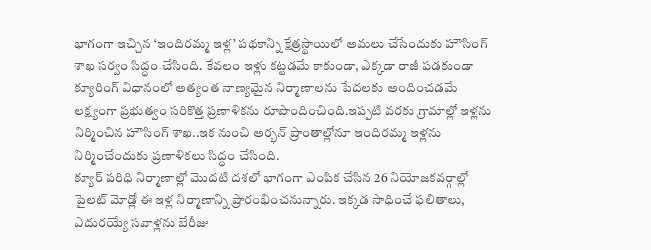భాగంగా ఇచ్చిన ‘ఇందిరమ్మ ఇళ్ల’ పథకాన్ని క్షేత్రస్థాయిలో అమలు చేసేందుకు హౌసింగ్ శాఖ సర్వం సిద్ధం చేసింది. కేవలం ఇళ్లు కట్టడమే కాకుండా, ఎక్కడా రాజీ పడకుండా క్యూరింగ్ విధానంలో అత్యంత నాణ్యమైన నిర్మాణాలను పేదలకు అందించడమే లక్ష్యంగా ప్రభుత్వం సరికొత్త ప్రణాళికను రూపొందించింది.ఇప్పటి వరకు గ్రామాల్లో ఇళ్లను నిర్మించిన హౌసింగ్ శాఖ..ఇక నుంచి అర్భన్ ప్రాంతాల్లోనూ ఇందిరమ్మ ఇళ్లను నిర్మించేందుకు ప్రణాళికలు సిద్ధం చేసింది.
క్యూర్ పరిధి నిర్మాణాల్లో మొదటి దశలో భాగంగా ఎంపిక చేసిన 26 నియోజకవర్గాల్లో పైలట్ మోడ్లో ఈ ఇళ్ల నిర్మాణాన్ని ప్రారంభించనున్నారు. ఇక్కడ సాధించే ఫలితాలు, ఎదురయ్యే సవాళ్లను బేరీజు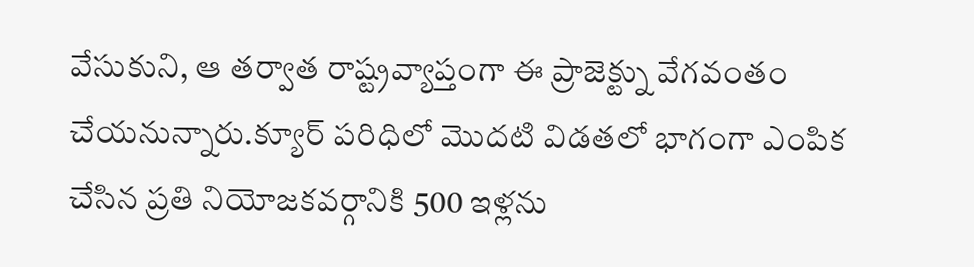వేసుకుని, ఆ తర్వాత రాష్ట్రవ్యాప్తంగా ఈ ప్రాజెక్ట్ను వేగవంతం చేయనున్నారు.క్యూర్ పరిధిలో మొదటి విడతలో భాగంగా ఎంపిక చేసిన ప్రతి నియోజకవర్గానికి 500 ఇళ్లను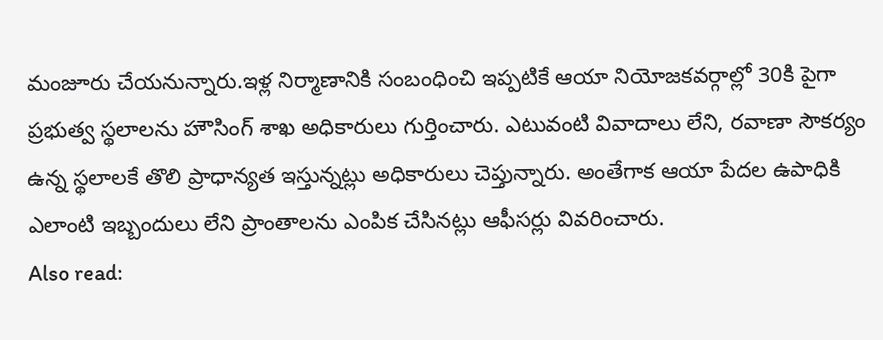మంజూరు చేయనున్నారు.ఇళ్ల నిర్మాణానికి సంబంధించి ఇప్పటికే ఆయా నియోజకవర్గాల్లో 30కి పైగా ప్రభుత్వ స్థలాలను హౌసింగ్ శాఖ అధికారులు గుర్తించారు. ఎటువంటి వివాదాలు లేని, రవాణా సౌకర్యం ఉన్న స్థలాలకే తొలి ప్రాధాన్యత ఇస్తున్నట్లు అధికారులు చెప్తున్నారు. అంతేగాక ఆయా పేదల ఉపాధికి ఎలాంటి ఇబ్బందులు లేని ప్రాంతాలను ఎంపిక చేసినట్లు ఆఫీసర్లు వివరించారు.
Also read: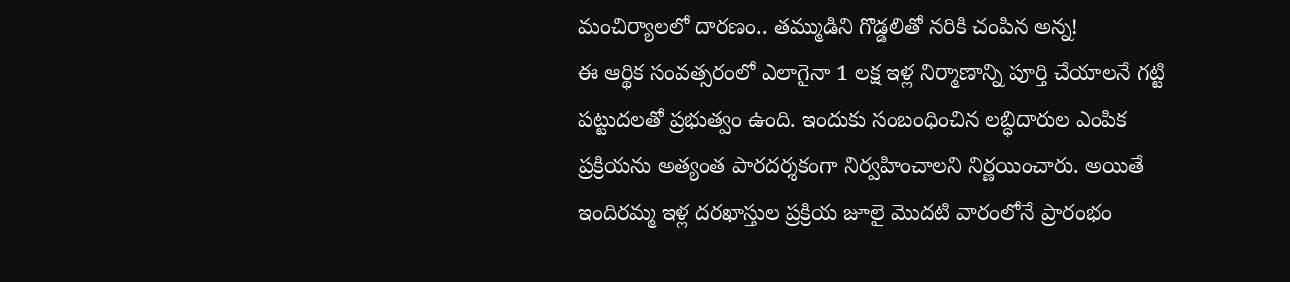మంచిర్యాలలో దారణం.. తమ్ముడిని గొడ్డలితో నరికి చంపిన అన్న!
ఈ ఆర్థిక సంవత్సరంలో ఎలాగైనా 1 లక్ష ఇళ్ల నిర్మాణాన్ని పూర్తి చేయాలనే గట్టి పట్టుదలతో ప్రభుత్వం ఉంది. ఇందుకు సంబంధించిన లబ్ధిదారుల ఎంపిక ప్రక్రియను అత్యంత పారదర్శకంగా నిర్వహించాలని నిర్ణయించారు. అయితే ఇందిరమ్మ ఇళ్ల దరఖాస్తుల ప్రక్రియ జూలై మొదటి వారంలోనే ప్రారంభం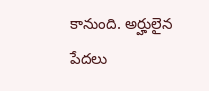కానుంది. అర్హులైన పేదలు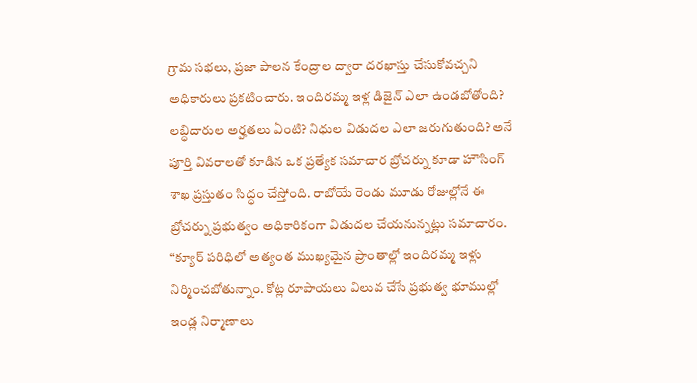గ్రామ సభలు, ప్రజా పాలన కేంద్రాల ద్వారా దరఖాస్తు చేసుకోవచ్చని అధికారులు ప్రకటించారు. ఇందిరమ్మ ఇళ్ల డిజైన్ ఎలా ఉండబోతోంది? లబ్ధిదారుల అర్హతలు ఏంటి? నిధుల విడుదల ఎలా జరుగుతుంది? అనే పూర్తి వివరాలతో కూడిన ఒక ప్రత్యేక సమాచార బ్రోచర్ను కూడా హౌసింగ్ శాఖ ప్రస్తుతం సిద్ధం చేస్తోంది. రాబోయే రెండు మూడు రోజుల్లోనే ఈ బ్రోచర్ను ప్రభుత్వం అధికారికంగా విడుదల చేయనున్నట్లు సమాచారం.
“క్యూర్ పరిధిలో అత్యంత ముఖ్యమైన ప్రాంతాల్లో ఇందిరమ్మ ఇళ్లు నిర్మించబోతున్నాం. కోట్ల రూపాయలు విలువ చేసే ప్రభుత్వ భూముల్లో ఇండ్ల నిర్మాణాలు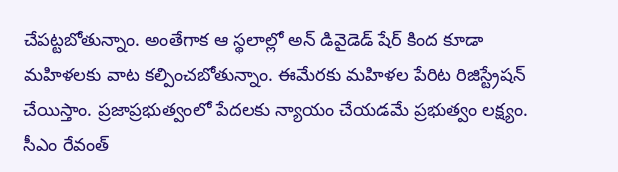చేపట్టబోతున్నాం. అంతేగాక ఆ స్థలాల్లో అన్ డివైడెడ్ షేర్ కింద కూడా మహిళలకు వాట కల్పించబోతున్నాం. ఈమేరకు మహిళల పేరిట రిజిస్ట్రేషన్ చేయిస్తాం. ప్రజాప్రభుత్వంలో పేదలకు న్యాయం చేయడమే ప్రభుత్వం లక్ష్యం. సీఎం రేవంత్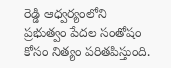రెడ్డి ఆధ్వర్యంలోని ప్రభుత్వం పేదల సంతోషం కోసం నిత్యం పరితపిస్తుంది.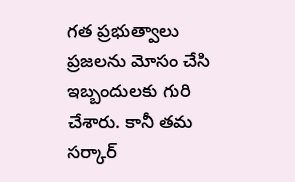గత ప్రభుత్వాలు ప్రజలను మోసం చేసి ఇబ్బందులకు గురి చేశారు. కానీ తమ సర్కార్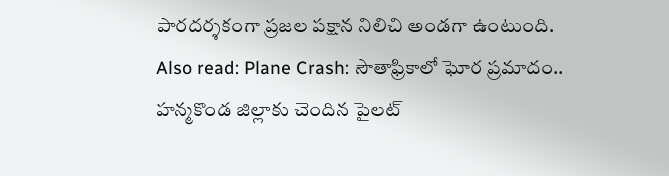పారదర్శకంగా ప్రజల పక్షాన నిలిచి అండగా ఉంటుంది.
Also read: Plane Crash: సౌతాఫ్రికాలో ఘోర ప్రమాదం.. హన్మకొండ జిల్లాకు చెందిన పైలట్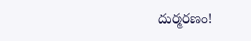దుర్మరణం!